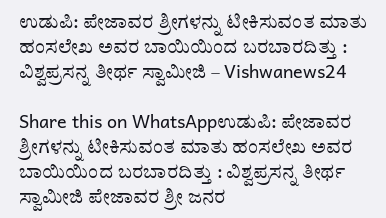ಉಡುಪಿ: ಪೇಜಾವರ ಶ್ರೀಗಳನ್ನು ಟೀಕಿಸುವಂತ ಮಾತು ಹಂಸಲೇಖ ಅವರ ಬಾಯಿಯಿಂದ ಬರಬಾರದಿತ್ತು : ವಿಶ್ವಪ್ರಸನ್ನ ತೀರ್ಥ ಸ್ವಾಮೀಜಿ – Vishwanews24

Share this on WhatsAppಉಡುಪಿ: ಪೇಜಾವರ ಶ್ರೀಗಳನ್ನು ಟೀಕಿಸುವಂತ ಮಾತು ಹಂಸಲೇಖ ಅವರ ಬಾಯಿಯಿಂದ ಬರಬಾರದಿತ್ತು : ವಿಶ್ವಪ್ರಸನ್ನ ತೀರ್ಥ ಸ್ವಾಮೀಜಿ ಪೇಜಾವರ ಶ್ರೀ ಜನರ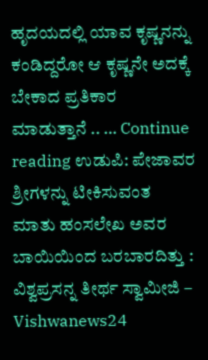ಹೃದಯದಲ್ಲಿ ಯಾವ ಕೃಷ್ಣನನ್ನು ಕಂಡಿದ್ದರೋ ಆ ಕೃಷ್ಣನೇ ಅದಕ್ಕೆ ಬೇಕಾದ ಪ್ರತಿಕಾರ ಮಾಡುತ್ತಾನೆ .. … Continue reading ಉಡುಪಿ: ಪೇಜಾವರ ಶ್ರೀಗಳನ್ನು ಟೀಕಿಸುವಂತ ಮಾತು ಹಂಸಲೇಖ ಅವರ ಬಾಯಿಯಿಂದ ಬರಬಾರದಿತ್ತು : ವಿಶ್ವಪ್ರಸನ್ನ ತೀರ್ಥ ಸ್ವಾಮೀಜಿ – Vishwanews24